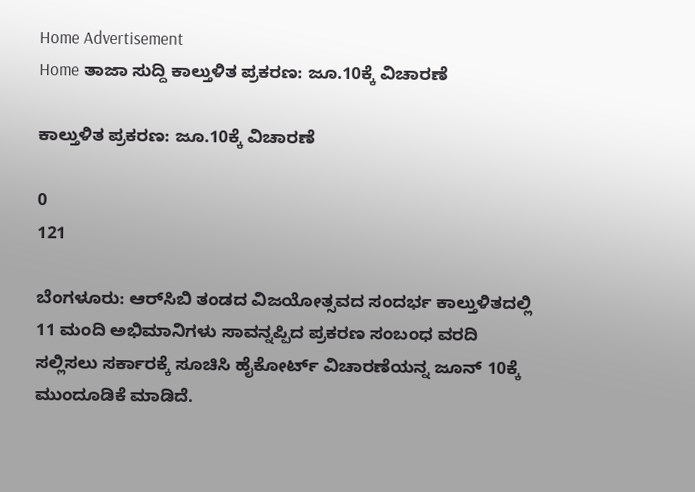Home Advertisement
Home ತಾಜಾ ಸುದ್ದಿ ಕಾಲ್ತುಳಿತ ಪ್ರಕರಣ: ಜೂ.10ಕ್ಕೆ ವಿಚಾರಣೆ

ಕಾಲ್ತುಳಿತ ಪ್ರಕರಣ: ಜೂ.10ಕ್ಕೆ ವಿಚಾರಣೆ

0
121

ಬೆಂಗಳೂರು: ಆರ್‌ಸಿಬಿ ತಂಡದ ವಿಜಯೋತ್ಸವದ ಸಂದರ್ಭ ಕಾಲ್ತುಳಿತದಲ್ಲಿ 11 ಮಂದಿ ಅಭಿಮಾನಿಗಳು ಸಾವನ್ನಪ್ಪಿದ ಪ್ರಕರಣ ಸಂಬಂಧ ವರದಿ ಸಲ್ಲಿಸಲು ಸರ್ಕಾರಕ್ಕೆ ಸೂಚಿಸಿ ಹೈಕೋರ್ಟ್ ವಿಚಾರಣೆಯನ್ನ ಜೂನ್ 10ಕ್ಕೆ ಮುಂದೂಡಿಕೆ ಮಾಡಿದೆ.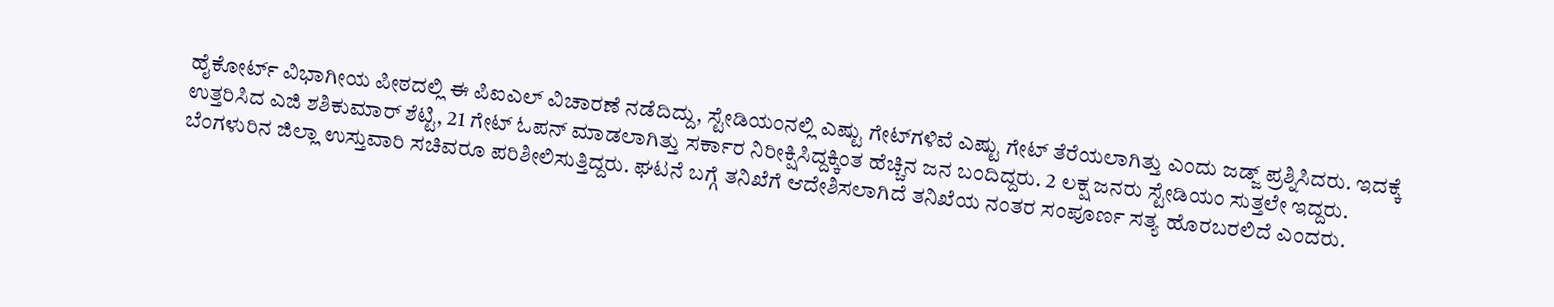ಹೈಕೋರ್ಟ್ ವಿಭಾಗೀಯ ಪೀಠದಲ್ಲಿ ಈ ಪಿಐಎಲ್ ವಿಚಾರಣೆ ನಡೆದಿದ್ದು, ಸ್ಟೇಡಿಯಂನಲ್ಲಿ ಎಷ್ಟು ಗೇಟ್‌ಗಳಿವೆ ಎಷ್ಟು ಗೇಟ್ ತೆರೆಯಲಾಗಿತ್ತು ಎಂದು ಜಡ್ಜ್ ಪ್ರಶ್ನಿಸಿದರು. ಇದಕ್ಕೆ ಉತ್ತರಿಸಿದ ಎಜಿ ಶಶಿಕುಮಾರ್ ಶೆಟ್ಟಿ, 21 ಗೇಟ್ ಓಪನ್ ಮಾಡಲಾಗಿತ್ತು ಸರ್ಕಾರ ನಿರೀಕ್ಷಿಸಿದ್ದಕ್ಕಿಂತ ಹೆಚ್ಚಿನ ಜನ ಬಂದಿದ್ದರು. 2 ಲಕ್ಷ ಜನರು ಸ್ಟೇಡಿಯಂ ಸುತ್ತಲೇ ಇದ್ದರು. ಬೆಂಗಳುರಿನ ಜಿಲ್ಲಾ ಉಸ್ತುವಾರಿ ಸಚಿವರೂ ಪರಿಶೀಲಿಸುತ್ತಿದ್ದರು. ಘಟನೆ ಬಗ್ಗೆ ತನಿಖೆಗೆ ಆದೇಶಿಸಲಾಗಿದೆ ತನಿಖೆಯ ನಂತರ ಸಂಪೂರ್ಣ ಸತ್ಯ ಹೊರಬರಲಿದೆ ಎಂದರು.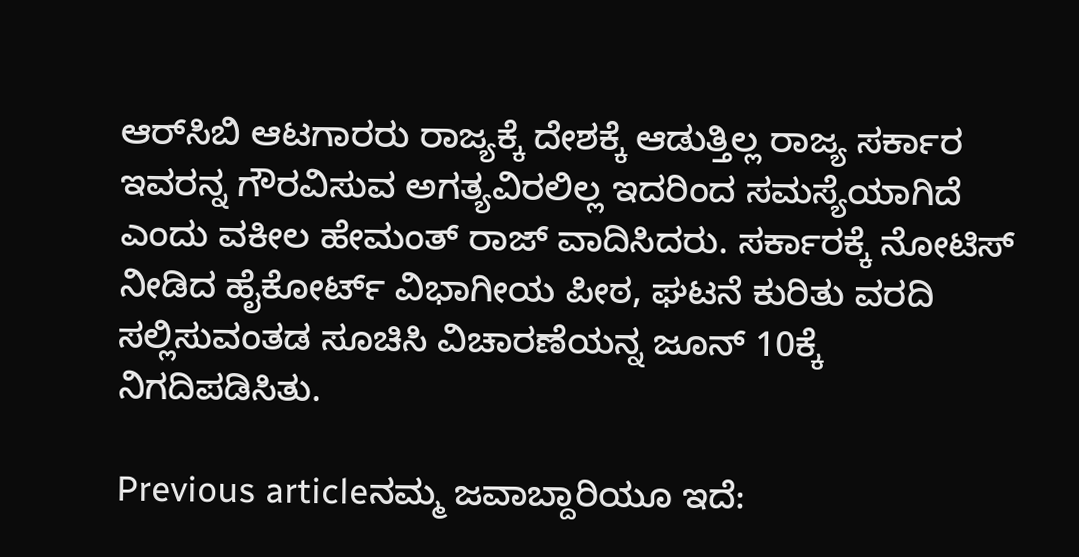ಆರ್‌ಸಿಬಿ ಆಟಗಾರರು ರಾಜ್ಯಕ್ಕೆ ದೇಶಕ್ಕೆ ಆಡುತ್ತಿಲ್ಲ ರಾಜ್ಯ ಸರ್ಕಾರ ಇವರನ್ನ ಗೌರವಿಸುವ ಅಗತ್ಯವಿರಲಿಲ್ಲ ಇದರಿಂದ ಸಮಸ್ಯೆಯಾಗಿದೆ ಎಂದು ವಕೀಲ ಹೇಮಂತ್ ರಾಜ್ ವಾದಿಸಿದರು. ಸರ್ಕಾರಕ್ಕೆ ನೋಟಿಸ್ ನೀಡಿದ ಹೈಕೋರ್ಟ್ ವಿಭಾಗೀಯ ಪೀಠ, ಘಟನೆ ಕುರಿತು ವರದಿ ಸಲ್ಲಿಸುವಂತಡ ಸೂಚಿಸಿ ವಿಚಾರಣೆಯನ್ನ ಜೂನ್ 10ಕ್ಕೆ ನಿಗದಿಪಡಿಸಿತು.

Previous articleನಮ್ಮ ಜವಾಬ್ದಾರಿಯೂ ಇದೆ: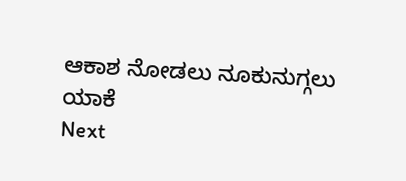ಆಕಾಶ ನೋಡಲು ನೂಕುನುಗ್ಗಲು ಯಾಕೆ
Next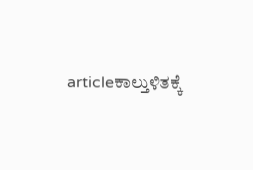articleಕಾಲ್ತುಳಿತಕ್ಕೆ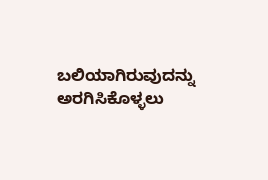ಬಲಿಯಾಗಿರುವುದನ್ನು ಅರಗಿಸಿಕೊಳ್ಳಲು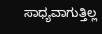ಸಾಧ್ಯವಾಗುತ್ತಿಲ್ಲ